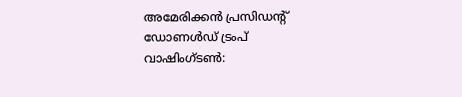അമേരിക്കൻ പ്രസിഡന്റ് ഡോണൾഡ് ട്രംപ്
വാഷിംഗ്ടൺ: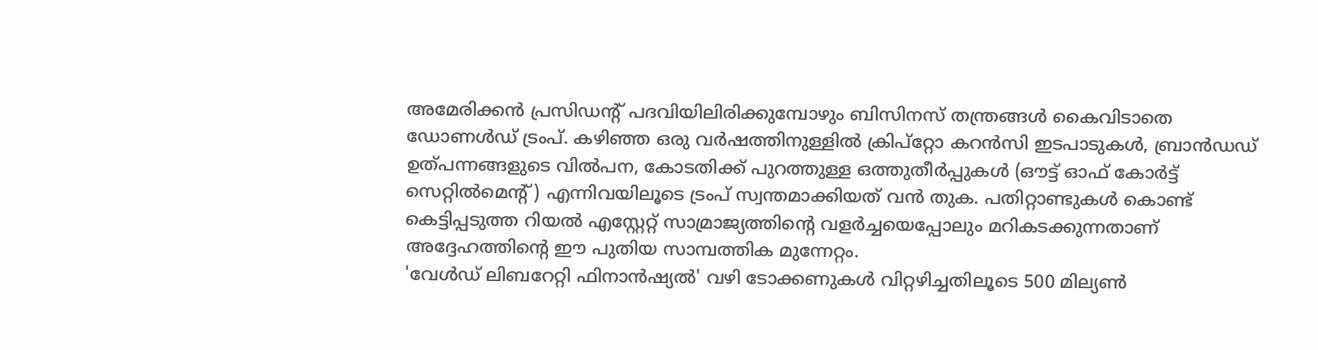അമേരിക്കൻ പ്രസിഡന്റ് പദവിയിലിരിക്കുമ്പോഴും ബിസിനസ് തന്ത്രങ്ങൾ കൈവിടാതെ ഡോണൾഡ് ട്രംപ്. കഴിഞ്ഞ ഒരു വർഷത്തിനുള്ളിൽ ക്രിപ്റ്റോ കറൻസി ഇടപാടുകൾ, ബ്രാൻഡഡ് ഉത്പന്നങ്ങളുടെ വിൽപന, കോടതിക്ക് പുറത്തുള്ള ഒത്തുതീർപ്പുകൾ (ഔട്ട് ഓഫ് കോർട്ട് സെറ്റിൽമെന്റ്) എന്നിവയിലൂടെ ട്രംപ് സ്വന്തമാക്കിയത് വൻ തുക. പതിറ്റാണ്ടുകൾ കൊണ്ട് കെട്ടിപ്പടുത്ത റിയൽ എസ്റ്റേറ്റ് സാമ്രാജ്യത്തിന്റെ വളർച്ചയെപ്പോലും മറികടക്കുന്നതാണ് അദ്ദേഹത്തിന്റെ ഈ പുതിയ സാമ്പത്തിക മുന്നേറ്റം.
'വേൾഡ് ലിബറേറ്റി ഫിനാൻഷ്യൽ' വഴി ടോക്കണുകൾ വിറ്റഴിച്ചതിലൂടെ 500 മില്യൺ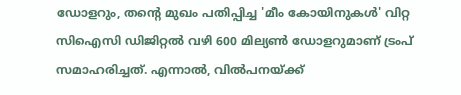ഡോളറും, തന്റെ മുഖം പതിപ്പിച്ച 'മീം കോയിനുകൾ' വിറ്റ സിഐസി ഡിജിറ്റൽ വഴി 600 മില്യൺ ഡോളറുമാണ് ട്രംപ് സമാഹരിച്ചത്. എന്നാൽ, വിൽപനയ്ക്ക്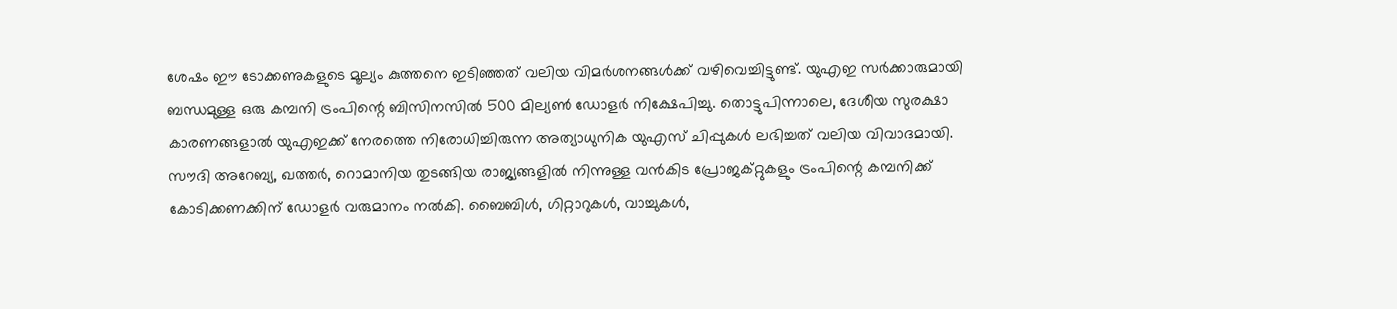ശേഷം ഈ ടോക്കണുകളുടെ മൂല്യം കുത്തനെ ഇടിഞ്ഞത് വലിയ വിമർശനങ്ങൾക്ക് വഴിവെച്ചിട്ടുണ്ട്. യുഎഇ സർക്കാരുമായി ബന്ധമുള്ള ഒരു കമ്പനി ട്രംപിന്റെ ബിസിനസിൽ 500 മില്യൺ ഡോളർ നിക്ഷേപിച്ചു. തൊട്ടുപിന്നാലെ, ദേശീയ സുരക്ഷാ കാരണങ്ങളാൽ യുഎഇക്ക് നേരത്തെ നിരോധിച്ചിരുന്ന അത്യാധുനിക യുഎസ് ചിപ്പുകൾ ലഭിച്ചത് വലിയ വിവാദമായി.
സൗദി അറേബ്യ, ഖത്തർ, റൊമാനിയ തുടങ്ങിയ രാജ്യങ്ങളിൽ നിന്നുള്ള വൻകിട പ്രോജക്റ്റുകളും ട്രംപിന്റെ കമ്പനിക്ക് കോടിക്കണക്കിന് ഡോളർ വരുമാനം നൽകി. ബൈബിൾ, ഗിറ്റാറുകൾ, വാച്ചുകൾ,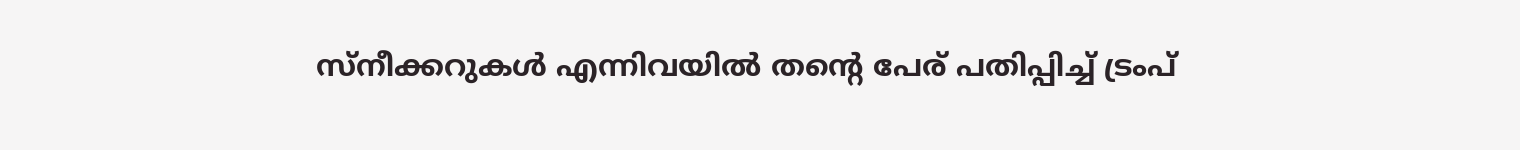സ്നീക്കറുകൾ എന്നിവയിൽ തന്റെ പേര് പതിപ്പിച്ച് ട്രംപ്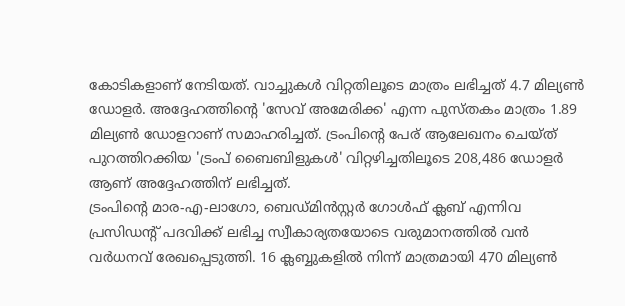കോടികളാണ് നേടിയത്. വാച്ചുകൾ വിറ്റതിലൂടെ മാത്രം ലഭിച്ചത് 4.7 മില്യൺ ഡോളർ. അദ്ദേഹത്തിന്റെ 'സേവ് അമേരിക്ക' എന്ന പുസ്തകം മാത്രം 1.89 മില്യൺ ഡോളറാണ് സമാഹരിച്ചത്. ട്രംപിന്റെ പേര് ആലേഖനം ചെയ്ത് പുറത്തിറക്കിയ 'ട്രംപ് ബൈബിളുകൾ' വിറ്റഴിച്ചതിലൂടെ 208,486 ഡോളർ ആണ് അദ്ദേഹത്തിന് ലഭിച്ചത്.
ട്രംപിന്റെ മാര-എ-ലാഗോ, ബെഡ്മിൻസ്റ്റർ ഗോൾഫ് ക്ലബ് എന്നിവ പ്രസിഡന്റ് പദവിക്ക് ലഭിച്ച സ്വീകാര്യതയോടെ വരുമാനത്തിൽ വൻ വർധനവ് രേഖപ്പെടുത്തി. 16 ക്ലബ്ബുകളിൽ നിന്ന് മാത്രമായി 470 മില്യൺ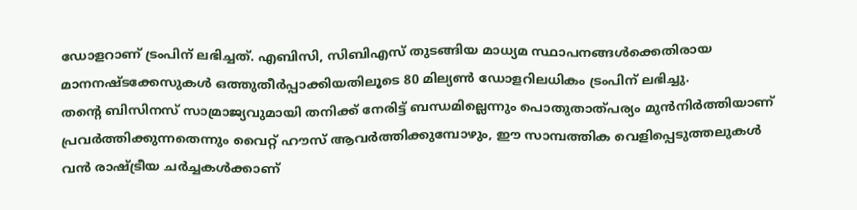ഡോളറാണ് ട്രംപിന് ലഭിച്ചത്. എബിസി, സിബിഎസ് തുടങ്ങിയ മാധ്യമ സ്ഥാപനങ്ങൾക്കെതിരായ മാനനഷ്ടക്കേസുകൾ ഒത്തുതീർപ്പാക്കിയതിലൂടെ 80 മില്യൺ ഡോളറിലധികം ട്രംപിന് ലഭിച്ചു.
തന്റെ ബിസിനസ് സാമ്രാജ്യവുമായി തനിക്ക് നേരിട്ട് ബന്ധമില്ലെന്നും പൊതുതാത്പര്യം മുൻനിർത്തിയാണ് പ്രവർത്തിക്കുന്നതെന്നും വൈറ്റ് ഹൗസ് ആവർത്തിക്കുമ്പോഴും, ഈ സാമ്പത്തിക വെളിപ്പെടുത്തലുകൾ വൻ രാഷ്ട്രീയ ചർച്ചകൾക്കാണ്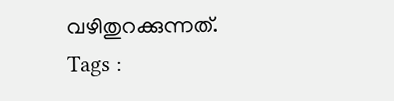വഴിതുറക്കുന്നത്.
Tags :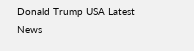Donald Trump USA Latest News